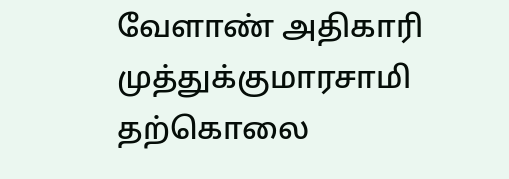வேளாண் அதிகாரி முத்துக்குமாரசாமி தற்கொலை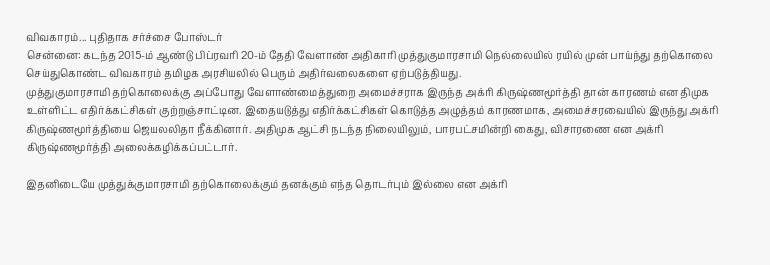விவகாரம்... புதிதாக சர்ச்சை போஸ்டர்
சென்னை: கடந்த 2015-ம் ஆண்டு பிப்ரவரி 20-ம் தேதி வேளாண் அதிகாரி முத்துகுமாரசாமி நெல்லையில் ரயில் முன் பாய்ந்து தற்கொலை செய்துகொண்ட விவகாரம் தமிழக அரசியலில் பெரும் அதிர்வலைகளை ஏற்படுத்தியது.
முத்துகுமாரசாமி தற்கொலைக்கு அப்போது வேளாண்மைத்துறை அமைச்சராக இருந்த அக்ரி கிருஷ்ணமூர்த்தி தான் காரணம் என திமுக உள்ளிட்ட எதிர்க்கட்சிகள் குற்றஞ்சாட்டின. இதையடுத்து எதிர்க்கட்சிகள் கொடுத்த அழுத்தம் காரணமாக, அமைச்சரவையில் இருந்து அக்ரி கிருஷ்ணமூர்த்தியை ஜெயலலிதா நீக்கினார். அதிமுக ஆட்சி நடந்த நிலையிலும், பாரபட்சமின்றி கைது, விசாரணை என அக்ரி கிருஷ்ணமூர்த்தி அலைக்கழிக்கப்பட்டார்.

இதனிடையே முத்துக்குமாரசாமி தற்கொலைக்கும் தனக்கும் எந்த தொடர்பும் இல்லை என அக்ரி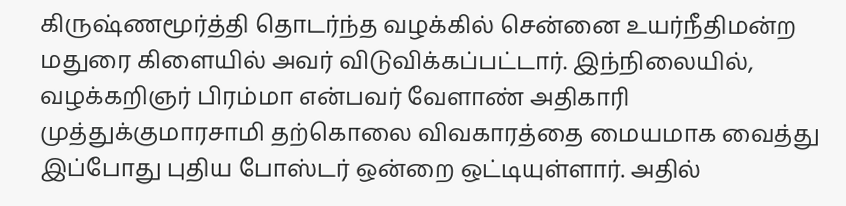கிருஷ்ணமூர்த்தி தொடர்ந்த வழக்கில் சென்னை உயர்நீதிமன்ற மதுரை கிளையில் அவர் விடுவிக்கப்பட்டார். இந்நிலையில், வழக்கறிஞர் பிரம்மா என்பவர் வேளாண் அதிகாரி முத்துக்குமாரசாமி தற்கொலை விவகாரத்தை மையமாக வைத்து இப்போது புதிய போஸ்டர் ஒன்றை ஒட்டியுள்ளார். அதில்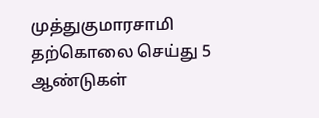முத்துகுமாரசாமி தற்கொலை செய்து 5 ஆண்டுகள்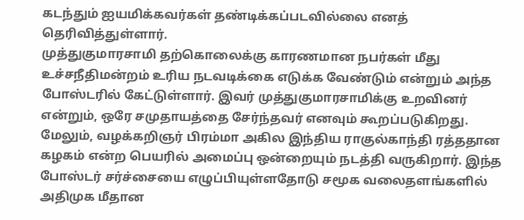கடந்தும் ஐயமிக்கவர்கள் தண்டிக்கப்படவில்லை எனத் தெரிவித்துள்ளார்.
முத்துகுமாரசாமி தற்கொலைக்கு காரணமான நபர்கள் மீது உச்சநீதிமன்றம் உரிய நடவடிக்கை எடுக்க வேண்டும் என்றும் அந்த போஸ்டரில் கேட்டுள்ளார். இவர் முத்துகுமாரசாமிக்கு உறவினர் என்றும், ஒரே சமுதாயத்தை சேர்ந்தவர் எனவும் கூறப்படுகிறது. மேலும், வழக்கறிஞர் பிரம்மா அகில இந்திய ராகுல்காந்தி ரத்ததான கழகம் என்ற பெயரில் அமைப்பு ஒன்றையும் நடத்தி வருகிறார். இந்த போஸ்டர் சர்ச்சையை எழுப்பியுள்ளதோடு சமூக வலைதளங்களில் அதிமுக மீதான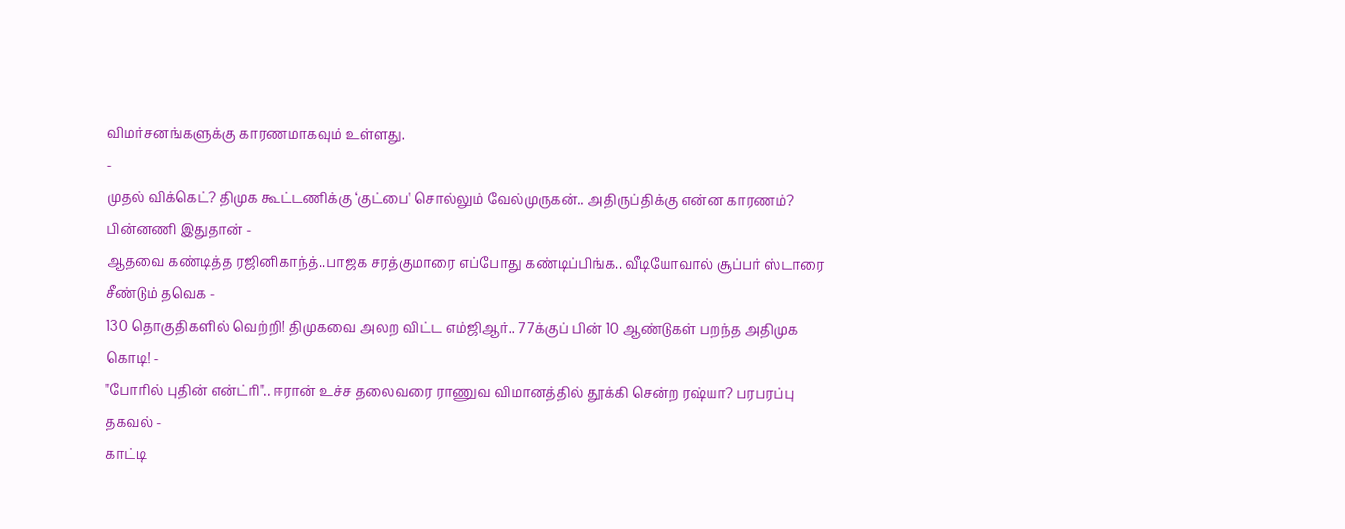விமர்சனங்களுக்கு காரணமாகவும் உள்ளது.
-
முதல் விக்கெட்? திமுக கூட்டணிக்கு ‘குட்பை' சொல்லும் வேல்முருகன்.. அதிருப்திக்கு என்ன காரணம்? பின்னணி இதுதான் -
ஆதவை கண்டித்த ரஜினிகாந்த்..பாஜக சரத்குமாரை எப்போது கண்டிப்பிங்க.. வீடியோவால் சூப்பர் ஸ்டாரை சீண்டும் தவெக -
130 தொகுதிகளில் வெற்றி! திமுகவை அலற விட்ட எம்ஜிஆர்.. 77க்குப் பின் 10 ஆண்டுகள் பறந்த அதிமுக கொடி! -
"போரில் புதின் என்ட்ரி".. ஈரான் உச்ச தலைவரை ராணுவ விமானத்தில் தூக்கி சென்ற ரஷ்யா? பரபரப்பு தகவல் -
காட்டி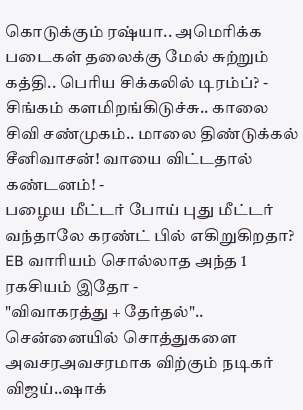கொடுக்கும் ரஷ்யா.. அமெரிக்க படைகள் தலைக்கு மேல் சுற்றும் கத்தி.. பெரிய சிக்கலில் டிரம்ப்? -
சிங்கம் களமிறங்கிடுச்சு.. காலை சிவி சண்முகம்.. மாலை திண்டுக்கல் சீனிவாசன்! வாயை விட்டதால் கண்டனம்! -
பழைய மீட்டர் போய் புது மீட்டர் வந்தாலே கரண்ட் பில் எகிறுகிறதா? EB வாரியம் சொல்லாத அந்த 1 ரகசியம் இதோ -
"விவாகரத்து + தேர்தல்".. சென்னையில் சொத்துகளை அவசரஅவசரமாக விற்கும் நடிகர் விஜய்..ஷாக்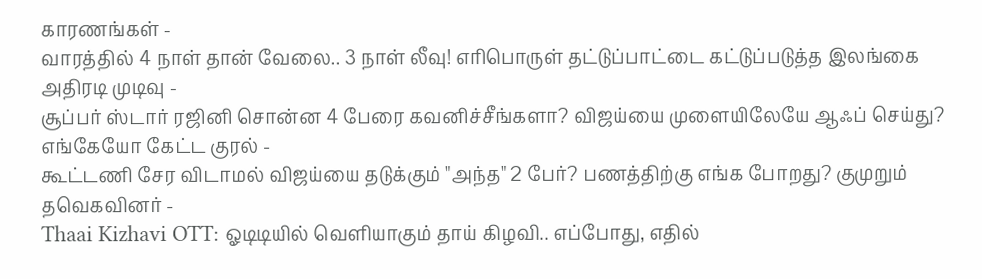காரணங்கள் -
வாரத்தில் 4 நாள் தான் வேலை.. 3 நாள் லீவு! எரிபொருள் தட்டுப்பாட்டை கட்டுப்படுத்த இலங்கை அதிரடி முடிவு -
சூப்பர் ஸ்டார் ரஜினி சொன்ன 4 பேரை கவனிச்சீங்களா? விஜய்யை முளையிலேயே ஆஃப் செய்து? எங்கேயோ கேட்ட குரல் -
கூட்டணி சேர விடாமல் விஜய்யை தடுக்கும் "அந்த" 2 பேர்? பணத்திற்கு எங்க போறது? குமுறும் தவெகவினர் -
Thaai Kizhavi OTT: ஓடிடியில் வெளியாகும் தாய் கிழவி.. எப்போது, எதில்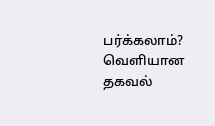பர்க்கலாம்? வெளியான தகவல்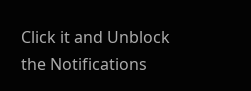Click it and Unblock the Notifications